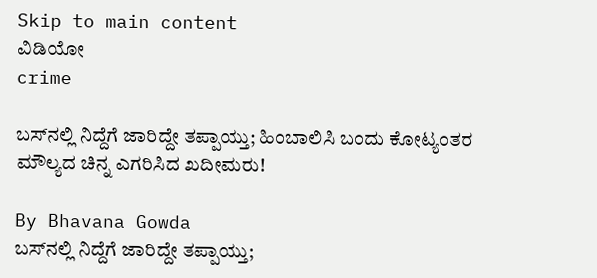Skip to main content
ವಿಡಿಯೋ
crime

ಬಸ್‌ನಲ್ಲಿ ನಿದ್ದೆಗೆ ಜಾರಿದ್ದೇ ತಪ್ಪಾಯ್ತು; ಹಿಂಬಾಲಿಸಿ ಬಂದು ಕೋಟ್ಯಂತರ ಮೌಲ್ಯದ ಚಿನ್ನ ಎಗರಿಸಿದ ಖದೀಮರು!

By Bhavana Gowda
ಬಸ್‌ನಲ್ಲಿ ನಿದ್ದೆಗೆ ಜಾರಿದ್ದೇ ತಪ್ಪಾಯ್ತು;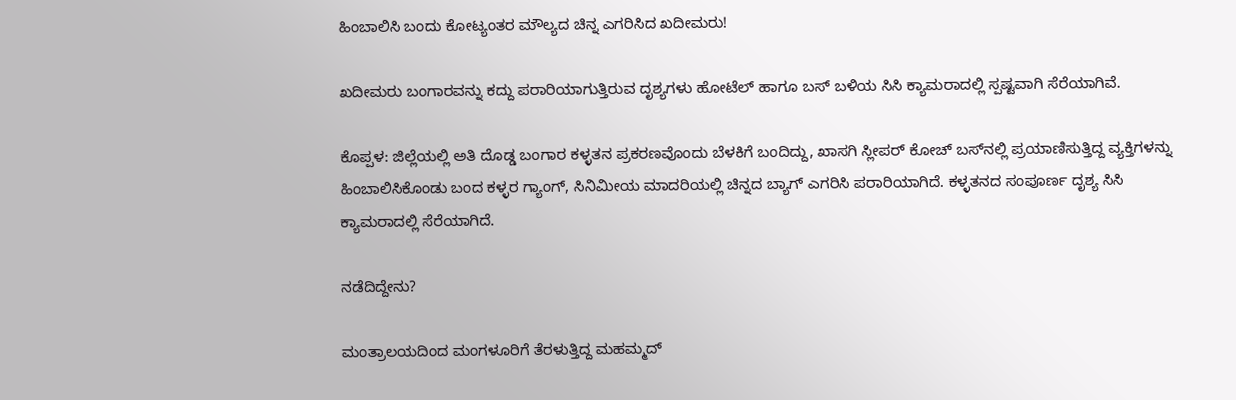ಹಿಂಬಾಲಿಸಿ ಬಂದು ಕೋಟ್ಯಂತರ ಮೌಲ್ಯದ ಚಿನ್ನ ಎಗರಿಸಿದ ಖದೀಮರು!

ಖದೀಮರು ಬಂಗಾರವನ್ನು ಕದ್ದು ಪರಾರಿಯಾಗುತ್ತಿರುವ ದೃಶ್ಯಗಳು ಹೋಟೆಲ್ ಹಾಗೂ ಬಸ್ ಬಳಿಯ ಸಿಸಿ ಕ್ಯಾಮರಾದಲ್ಲಿ ಸ್ಪಷ್ಟವಾಗಿ ಸೆರೆಯಾಗಿವೆ.

ಕೊಪ್ಪಳ: ಜಿಲ್ಲೆಯಲ್ಲಿ ಅತಿ ದೊಡ್ಡ ಬಂಗಾರ ಕಳ್ಳತನ ಪ್ರಕರಣವೊಂದು ಬೆಳಕಿಗೆ ಬಂದಿದ್ದು, ಖಾಸಗಿ ಸ್ಲೀಪರ್ ಕೋಚ್ ಬಸ್‌ನಲ್ಲಿ ಪ್ರಯಾಣಿಸುತ್ತಿದ್ದ ವ್ಯಕ್ತಿಗಳನ್ನು ಹಿಂಬಾಲಿಸಿಕೊಂಡು ಬಂದ ಕಳ್ಳರ ಗ್ಯಾಂಗ್, ಸಿನಿಮೀಯ ಮಾದರಿಯಲ್ಲಿ ಚಿನ್ನದ ಬ್ಯಾಗ್ ಎಗರಿಸಿ ಪರಾರಿಯಾಗಿದೆ. ಕಳ್ಳತನದ ಸಂಪೂರ್ಣ ದೃಶ್ಯ ಸಿಸಿ ಕ್ಯಾಮರಾದಲ್ಲಿ ಸೆರೆಯಾಗಿದೆ.

ನಡೆದಿದ್ದೇನು?

ಮಂತ್ರಾಲಯದಿಂದ ಮಂಗಳೂರಿಗೆ ತೆರಳುತ್ತಿದ್ದ ಮಹಮ್ಮದ್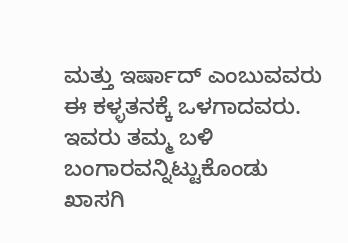ಮತ್ತು ಇರ್ಷಾದ್ ಎಂಬುವವರು ಈ ಕಳ್ಳತನಕ್ಕೆ ಒಳಗಾದವರು. ಇವರು ತಮ್ಮ ಬಳಿ ಬಂಗಾರವನ್ನಿಟ್ಟುಕೊಂಡು ಖಾಸಗಿ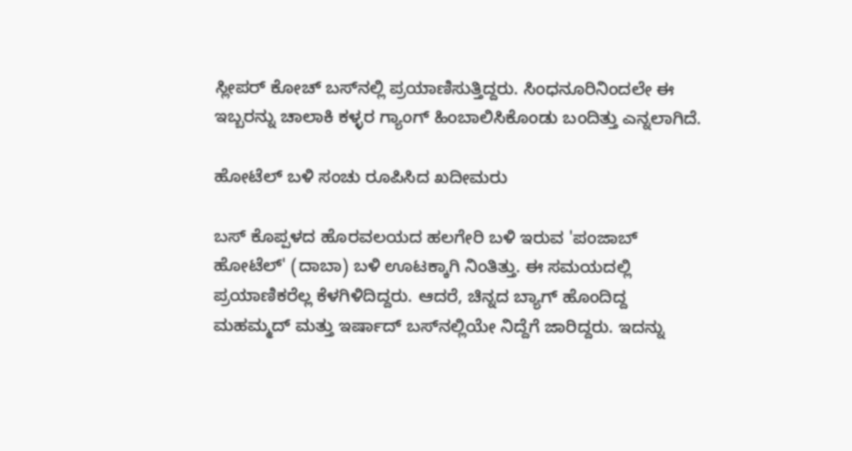ಸ್ಲೀಪರ್ ಕೋಚ್ ಬಸ್‌ನಲ್ಲಿ ಪ್ರಯಾಣಿಸುತ್ತಿದ್ದರು. ಸಿಂಧನೂರಿನಿಂದಲೇ ಈ ಇಬ್ಬರನ್ನು ಚಾಲಾಕಿ ಕಳ್ಳರ ಗ್ಯಾಂಗ್ ಹಿಂಬಾಲಿಸಿಕೊಂಡು ಬಂದಿತ್ತು ಎನ್ನಲಾಗಿದೆ.

ಹೋಟೆಲ್ ಬಳಿ ಸಂಚು ರೂಪಿಸಿದ ಖದೀಮರು

ಬಸ್ ಕೊಪ್ಪಳದ ಹೊರವಲಯದ ಹಲಗೇರಿ ಬಳಿ ಇರುವ 'ಪಂಜಾಬ್ ಹೋಟೆಲ್' (ದಾಬಾ) ಬಳಿ ಊಟಕ್ಕಾಗಿ ನಿಂತಿತ್ತು. ಈ ಸಮಯದಲ್ಲಿ ಪ್ರಯಾಣಿಕರೆಲ್ಲ ಕೆಳಗಿಳಿದಿದ್ದರು. ಆದರೆ, ಚಿನ್ನದ ಬ್ಯಾಗ್ ಹೊಂದಿದ್ದ ಮಹಮ್ಮದ್ ಮತ್ತು ಇರ್ಷಾದ್ ಬಸ್‌ನಲ್ಲಿಯೇ ನಿದ್ದೆಗೆ ಜಾರಿದ್ದರು. ಇದನ್ನು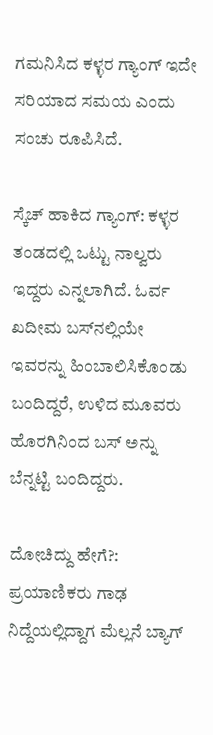ಗಮನಿಸಿದ ಕಳ್ಳರ ಗ್ಯಾಂಗ್ ಇದೇ ಸರಿಯಾದ ಸಮಯ ಎಂದು ಸಂಚು ರೂಪಿಸಿದೆ.

ಸ್ಕೆಚ್ ಹಾಕಿದ ಗ್ಯಾಂಗ್: ಕಳ್ಳರ ತಂಡದಲ್ಲಿ ಒಟ್ಟು ನಾಲ್ವರು ಇದ್ದರು ಎನ್ನಲಾಗಿದೆ. ಓರ್ವ ಖದೀಮ ಬಸ್‌ನಲ್ಲಿಯೇ ಇವರನ್ನು ಹಿಂಬಾಲಿಸಿಕೊಂಡು ಬಂದಿದ್ದರೆ, ಉಳಿದ ಮೂವರು ಹೊರಗಿನಿಂದ ಬಸ್ ಅನ್ನು ಬೆನ್ನಟ್ಟಿ ಬಂದಿದ್ದರು.

ದೋಚಿದ್ದು ಹೇಗೆ?: ಪ್ರಯಾಣಿಕರು ಗಾಢ ನಿದ್ದೆಯಲ್ಲಿದ್ದಾಗ ಮೆಲ್ಲನೆ ಬ್ಯಾಗ್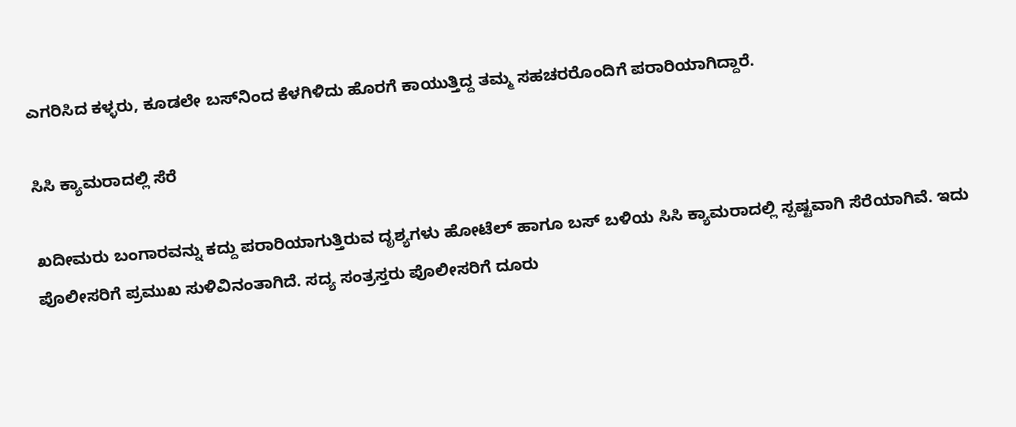ಎಗರಿಸಿದ ಕಳ್ಳರು, ಕೂಡಲೇ ಬಸ್‌ನಿಂದ ಕೆಳಗಿಳಿದು ಹೊರಗೆ ಕಾಯುತ್ತಿದ್ದ ತಮ್ಮ ಸಹಚರರೊಂದಿಗೆ ಪರಾರಿಯಾಗಿದ್ದಾರೆ.

ಸಿಸಿ ಕ್ಯಾಮರಾದಲ್ಲಿ ಸೆರೆ

ಖದೀಮರು ಬಂಗಾರವನ್ನು ಕದ್ದು ಪರಾರಿಯಾಗುತ್ತಿರುವ ದೃಶ್ಯಗಳು ಹೋಟೆಲ್ ಹಾಗೂ ಬಸ್ ಬಳಿಯ ಸಿಸಿ ಕ್ಯಾಮರಾದಲ್ಲಿ ಸ್ಪಷ್ಟವಾಗಿ ಸೆರೆಯಾಗಿವೆ. ಇದು ಪೊಲೀಸರಿಗೆ ಪ್ರಮುಖ ಸುಳಿವಿನಂತಾಗಿದೆ. ಸದ್ಯ ಸಂತ್ರಸ್ತರು ಪೊಲೀಸರಿಗೆ ದೂರು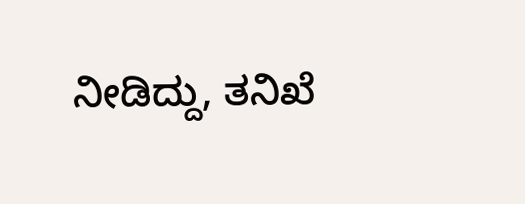ನೀಡಿದ್ದು, ತನಿಖೆ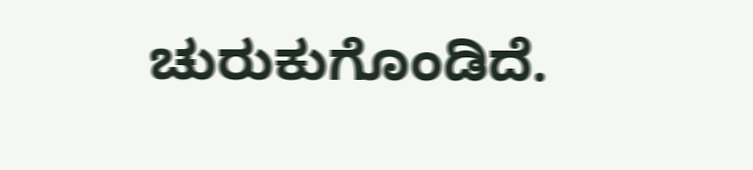ಚುರುಕುಗೊಂಡಿದೆ.